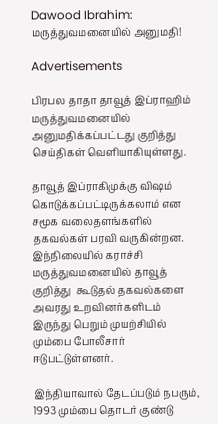Dawood Ibrahim: மருத்துவமனையில் அனுமதி!

Advertisements

பிரபல தாதா தாவூத் இப்ராஹிம் மருத்துவமனையில் அனுமதிக்கப்பட்டது குறித்து செய்திகள் வெளியாகியுள்ளது.

தாவூத் இப்ராகிமுக்கு விஷம் கொடுக்கப்பட்டிருக்கலாம் என சமூக வலைதளங்களில் தகவல்கள் பரவி வருகின்றன. இந்நிலையில் கராச்சி மருத்துவமனையில் தாவூத் குறித்து  கூடுதல் தகவல்களை அவரது உறவினர்களிடம் இருந்து பெறும் முயற்சியில் மும்பை போலீசார் ஈடுபட்டுள்ளனர்.

இந்தியாவால் தேடப்படும் நபரும், 1993 மும்பை தொடர் குண்டு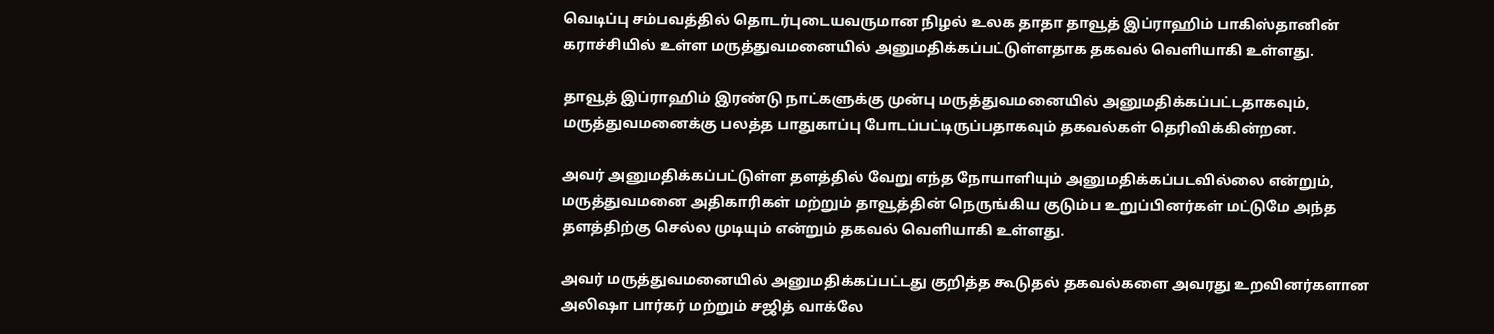வெடிப்பு சம்பவத்தில் தொடர்புடையவருமான நிழல் உலக தாதா தாவூத் இப்ராஹிம் பாகிஸ்தானின் கராச்சியில் உள்ள மருத்துவமனையில் அனுமதிக்கப்பட்டுள்ளதாக தகவல் வெளியாகி உள்ளது.

தாவூத் இப்ராஹிம் இரண்டு நாட்களுக்கு முன்பு மருத்துவமனையில் அனுமதிக்கப்பட்டதாகவும், மருத்துவமனைக்கு பலத்த பாதுகாப்பு போடப்பட்டிருப்பதாகவும் தகவல்கள் தெரிவிக்கின்றன.

அவர் அனுமதிக்கப்பட்டுள்ள தளத்தில் வேறு எந்த நோயாளியும் அனுமதிக்கப்படவில்லை என்றும், மருத்துவமனை அதிகாரிகள் மற்றும் தாவூத்தின் நெருங்கிய குடும்ப உறுப்பினர்கள் மட்டுமே அந்த தளத்திற்கு செல்ல முடியும் என்றும் தகவல் வெளியாகி உள்ளது.

அவர் மருத்துவமனையில் அனுமதிக்கப்பட்டது குறித்த கூடுதல் தகவல்களை அவரது உறவினர்களான அலிஷா பார்கர் மற்றும் சஜித் வாக்லே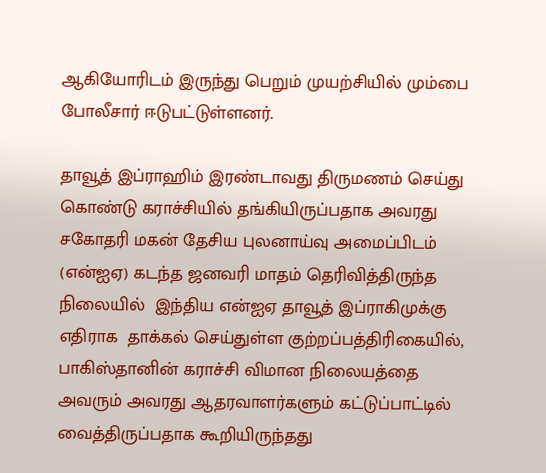ஆகியோரிடம் இருந்து பெறும் முயற்சியில் மும்பை போலீசார் ஈடுபட்டுள்ளனர்.

தாவூத் இப்ராஹிம் இரண்டாவது திருமணம் செய்து கொண்டு கராச்சியில் தங்கியிருப்பதாக அவரது சகோதரி மகன் தேசிய புலனாய்வு அமைப்பிடம் (என்ஐஏ) கடந்த ஜனவரி மாதம் தெரிவித்திருந்த நிலையில்  இந்திய என்ஐஏ தாவூத் இப்ராகிமுக்கு எதிராக  தாக்கல் செய்துள்ள குற்றப்பத்திரிகையில், பாகிஸ்தானின் கராச்சி விமான நிலையத்தை அவரும் அவரது ஆதரவாளர்களும் கட்டுப்பாட்டில் வைத்திருப்பதாக கூறியிருந்தது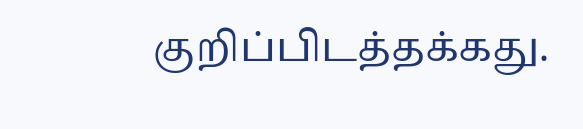குறிப்பிடத்தக்கது.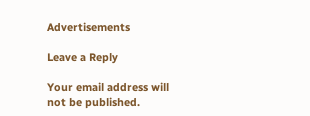Advertisements

Leave a Reply

Your email address will not be published.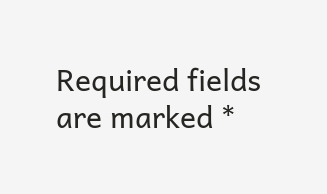Required fields are marked *